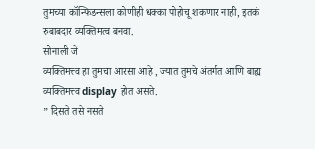तुमच्या कॉन्फिडन्सला कोणीही धक्का पोहोचू शकणार नाही, इतकं रुबाबदार व्यक्तिमत्व बनवा.
सोनाली जे
व्यक्तिमत्त्व हा तुमचा आरसा आहे , ज्यात तुमचे अंतर्गत आणि बाह्य व्यक्तिमत्त्व display होत असते.
” दिसते तसे नसते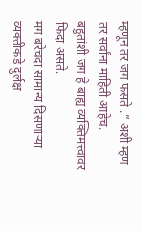म्हणून तर जग फसते .” अशी म्हण तर सर्वांना माहिती आहेच.
बहुतांशी जग हे बाह्य व्यक्तिमत्त्वावर फिदा असते.
मग बरेचदा सामान्य दिसणाऱ्या व्यक्तीकडे दुर्लक्ष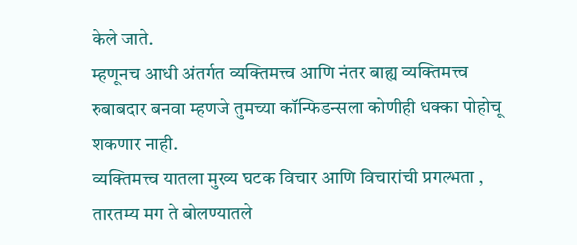केले जाते.
म्हणूनच आधी अंतर्गत व्यक्तिमत्त्व आणि नंतर बाह्य व्यक्तिमत्त्व रुबाबदार बनवा म्हणजे तुमच्या कॉन्फिडन्सला कोणीही धक्का पोहोचू शकणार नाही.
व्यक्तिमत्त्व यातला मुख्य घटक विचार आणि विचारांची प्रगल्भता , तारतम्य मग ते बोलण्यातले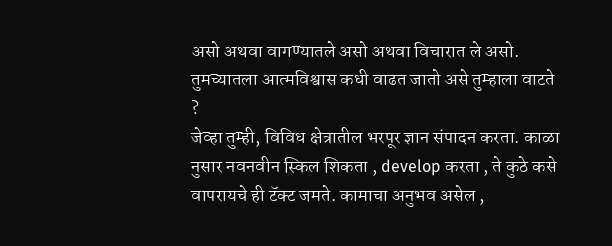असो अथवा वागण्यातले असो अथवा विचारात ले असो.
तुमच्यातला आत्मविश्वास कधी वाढत जातो असे तुम्हाला वाटते ?
जेव्हा तुम्ही, विविध क्षेत्रातील भरपूर ज्ञान संपादन करता. काळा नुसार नवनवीन स्किल शिकता , develop करता , ते कुठे कसे वापरायचे ही टॅक्ट जमते. कामाचा अनुभव असेल ,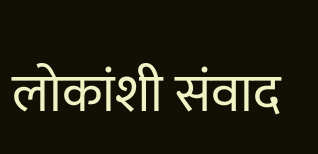लोकांशी संवाद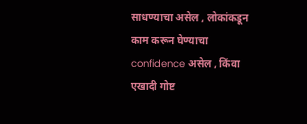साधण्याचा असेल , लोकांकडून काम करून घेण्याचा confidence असेल , किंवा एखादी गोष्ट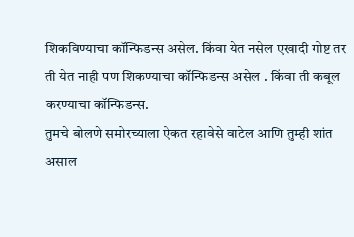शिकविण्याचा कॉन्फिडन्स असेल. किंवा येत नसेल एखादी गोष्ट तर ती येत नाही पण शिकण्याचा कॉन्फिडन्स असेल . किंवा ती कबूल करण्याचा कॉन्फिडन्स.
तुमचे बोलणे समोरच्याला ऐकत रहावेसे वाटेल आणि तुम्ही शांत असाल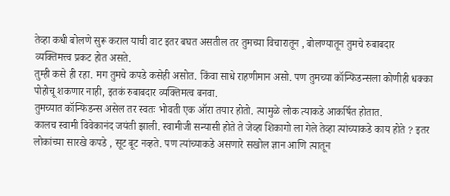तेव्हा कधी बोलणे सुरू कराल याची वाट इतर बघत असतील तर तुमच्या विचारातून , बोलण्यातून तुमचे रुबाबदार व्यक्तिमत्त्व प्रकट होत असते.
तुम्ही कसे ही रहा. मग तुमचे कपडे कसेही असोत. किंवा साधे राहणीमान असो. पण तुमच्या कॉन्फिडन्सला कोणीही धक्का पोहोचू शकणार नाही, इतकं रुबाबदार व्यक्तिमत्व बनवा.
तुमच्यात कॉन्फिडन्स असेल तर स्वतः भोवती एक ऑरा तयार होतो. त्यामुळे लोक त्याकडे आकर्षित होतात.
कालच स्वामी विवेकानंद जयंती झाली. स्वामीजी सन्यासी होते ते जेव्हा शिकागो ला गेले तेव्हा त्यांच्याकडे काय होते ? इतर लोकांच्या सारखे कपडे , सूट बूट नव्हते. पण त्यांच्याकडे असणारे सखोल ज्ञान आणि त्यातून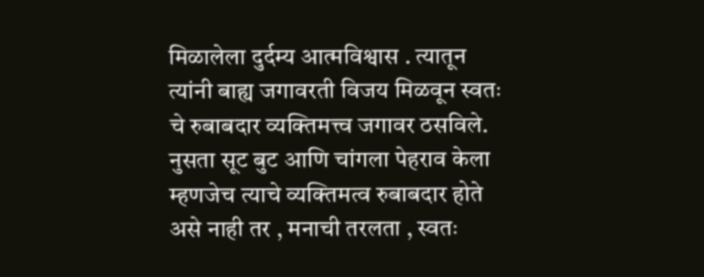मिळालेला दुर्दम्य आत्मविश्वास . त्यातून त्यांनी बाह्य जगावरती विजय मिळवून स्वतः चे रुबाबदार व्यक्तिमत्त्व जगावर ठसविले. नुसता सूट बुट आणि चांगला पेहराव केला म्हणजेच त्याचे व्यक्तिमत्व रुबाबदार होते असे नाही तर , मनाची तरलता , स्वतः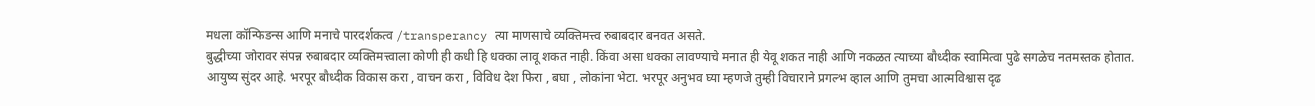मधला कॉन्फिडन्स आणि मनाचे पारदर्शकत्व /transperancy त्या माणसाचे व्यक्तिमत्त्व रुबाबदार बनवत असते.
बुद्धीच्या जोरावर संपन्न रुबाबदार व्यक्तिमत्त्वाला कोणी ही कधी हि धक्का लावू शकत नाही. किंवा असा धक्का लावण्याचे मनात ही येवू शकत नाही आणि नकळत त्याच्या बौध्दीक स्वामित्वा पुढे सगळेच नतमस्तक होतात.
आयुष्य सुंदर आहे. भरपूर बौध्दीक विकास करा , वाचन करा , विविध देश फिरा , बघा , लोकांना भेटा. भरपूर अनुभव घ्या म्हणजे तुम्ही विचाराने प्रगल्भ व्हाल आणि तुमचा आत्मविश्वास दृढ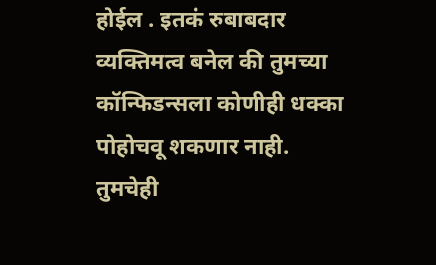होईल . इतकं रुबाबदार व्यक्तिमत्व बनेल की तुमच्या कॉन्फिडन्सला कोणीही धक्का पोहोचवू शकणार नाही.
तुमचेही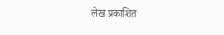लेख प्रकाशित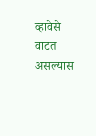व्हावेसे वाटत असल्यास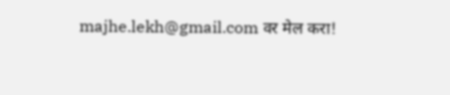majhe.lekh@gmail.com वर मेल करा!